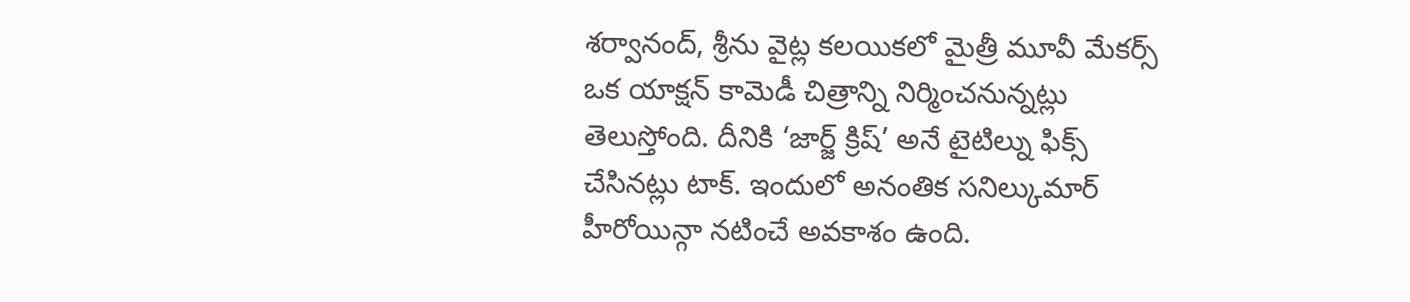శర్వానంద్, శ్రీను వైట్ల కలయికలో మైత్రీ మూవీ మేకర్స్ ఒక యాక్షన్ కామెడీ చిత్రాన్ని నిర్మించనున్నట్లు తెలుస్తోంది. దీనికి ‘జార్జ్ క్రిష్’ అనే టైటిల్ను ఫిక్స్ చేసినట్లు టాక్. ఇందులో అనంతిక సనిల్కుమార్ హీరోయిన్గా నటించే అవకాశం ఉంది.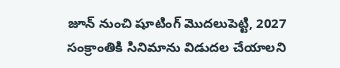జూన్ నుంచి షూటింగ్ మొదలుపెట్టి, 2027 సంక్రాంతికి సినిమాను విడుదల చేయాలని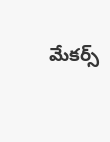మేకర్స్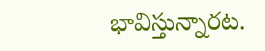భావిస్తున్నారట.